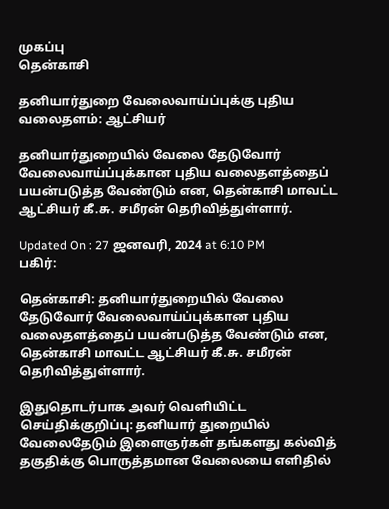முகப்பு
தென்காசி

தனியார்துறை வேலைவாய்ப்புக்கு புதிய வலைதளம்: ஆட்சியர்

தனியார்துறையில் வேலை தேடுவோர் வேலைவாய்ப்புக்கான புதிய வலைதளத்தைப் பயன்படுத்த வேண்டும் என, தென்காசி மாவட்ட ஆட்சியர் கீ.சு. சமீரன் தெரிவித்துள்ளார்.

Updated On : 27 ஜனவரி, 2024 at 6:10 PM
பகிர்:

தென்காசி: தனியார்துறையில் வேலை தேடுவோர் வேலைவாய்ப்புக்கான புதிய வலைதளத்தைப் பயன்படுத்த வேண்டும் என, தென்காசி மாவட்ட ஆட்சியர் கீ.சு. சமீரன் தெரிவித்துள்ளார்.

இதுதொடர்பாக அவர் வெளியிட்ட செய்திக்குறிப்பு: தனியார் துறையில் வேலைதேடும் இளைஞர்கள் தங்களது கல்வித் தகுதிக்கு பொருத்தமான வேலையை எளிதில்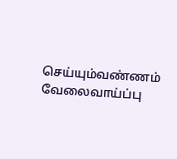செய்யும்வண்ணம் வேலைவாய்ப்பு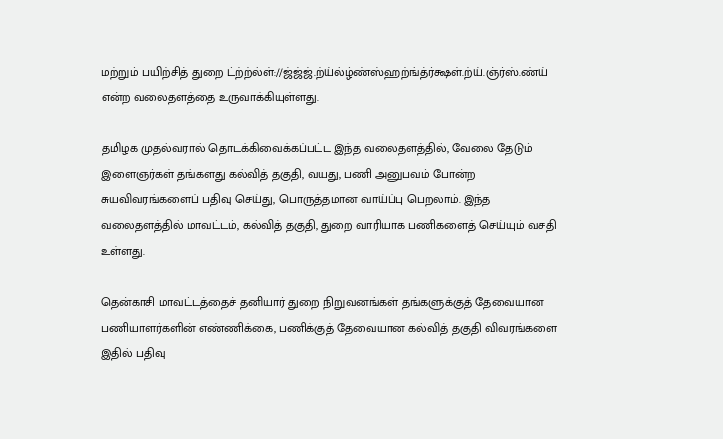மற்றும் பயிற்சித் துறை ட்ற்ற்ல்ள்://ஜ்ஜ்ஜ்.ற்ய்ல்ழ்ண்ஸ்ஹற்ங்த்ர்க்ஷள்.ற்ய்.ஞ்ர்ஸ்.ண்ய் என்ற வலைதளத்தை உருவாக்கியுள்ளது.

தமிழக முதல்வரால் தொடக்கிவைக்கப்பட்ட இந்த வலைதளத்தில், வேலை தேடும் இளைஞர்கள் தங்களது கல்வித் தகுதி, வயது, பணி அனுபவம் போன்ற சுயவிவரங்களைப் பதிவு செய்து, பொருத்தமான வாய்ப்பு பெறலாம். இந்த வலைதளத்தில் மாவட்டம், கல்வித் தகுதி, துறை வாரியாக பணிகளைத் செய்யும் வசதி உள்ளது.

தென்காசி மாவட்டத்தைச் தனியார் துறை நிறுவனங்கள் தங்களுக்குத் தேவையான பணியாளர்களின் எண்ணிக்கை, பணிக்குத் தேவையான கல்வித் தகுதி விவரங்களை இதில் பதிவு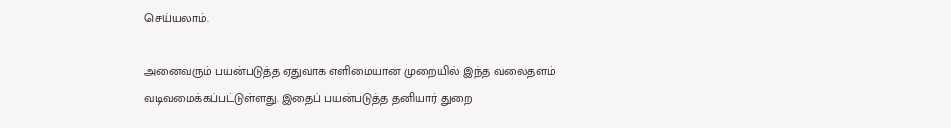செய்யலாம்.

அனைவரும் பயன்படுத்த ஏதுவாக எளிமையான முறையில் இந்த வலைதளம் வடிவமைக்கப்பட்டுள்ளது. இதைப் பயன்படுத்த தனியார் துறை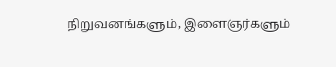நிறுவனங்களும், இளைஞர்களும்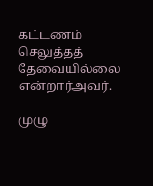கட்டணம் செலுத்தத் தேவையில்லை என்றார்அவர்.

முழு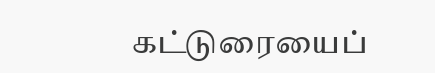கட்டுரையைப்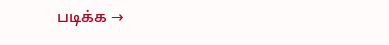படிக்க →